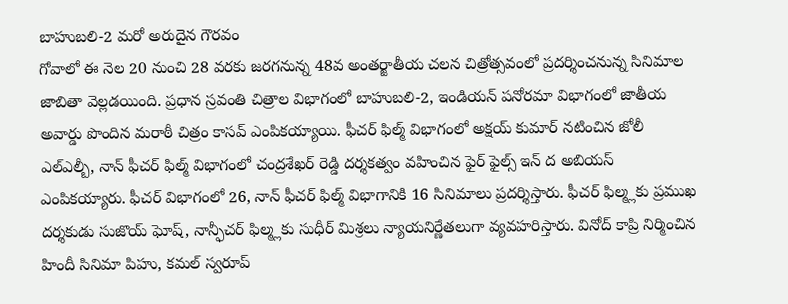బాహుబలి-2 మరో అరుదైన గౌరవం
గోవాలో ఈ నెల 20 నుంచి 28 వరకు జరగనున్న 48వ అంతర్జాతీయ చలన చిత్రోత్సవంలో ప్రదర్శించనున్న సినిమాల జాబితా వెల్లడయింది. ప్రధాన స్రవంతి చిత్రాల విభాగంలో బాహుబలి-2, ఇండియన్ పనోరమా విభాగంలో జాతీయ అవార్డు పొందిన మరాఠీ చిత్రం కాసవ్ ఎంపికయ్యాయి. ఫీచర్ ఫిల్మ్ విభాగంలో అక్షయ్ కుమార్ నటించిన జోలీ ఎల్ఎల్బీ, నాన్ ఫీచర్ ఫిల్మ్ విభాగంలో చంద్రశేఖర్ రెడ్డి దర్శకత్వం వహించిన ఫైర్ ఫైల్స్ ఇన్ ద అబియస్ ఎంపికయ్యారు. ఫీచర్ విభాగంలో 26, నాన్ ఫీచర్ ఫిల్మ్ విభాగానికి 16 సినిమాలు ప్రదర్శిస్తారు. ఫీచర్ ఫిల్మ్లకు ప్రముఖ దర్శకుడు సుజొయ్ ఘోష్, నాన్ఫీచర్ ఫిల్మ్లకు సుధీర్ మిశ్రలు న్యాయనిర్ణేతలుగా వ్యవహరిస్తారు. వినోద్ కాప్రి నిర్మించిన హిందీ సినిమా పిహు, కమల్ స్వరూప్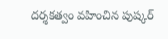దర్శకత్వం వహించిన పుష్కర్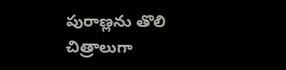పురాణ్లను తొలి చిత్రాలుగా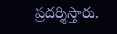ప్రదర్శిస్తారు.